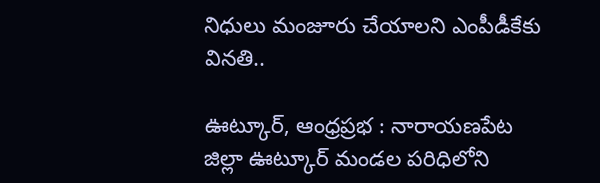నిధులు మంజూరు చేయాలని ఎంపీడీకేకు వినతి..

ఊట్కూర్, ఆంధ్రప్రభ : నారాయణపేట జిల్లా ఊట్కూర్ మండల పరిధిలోని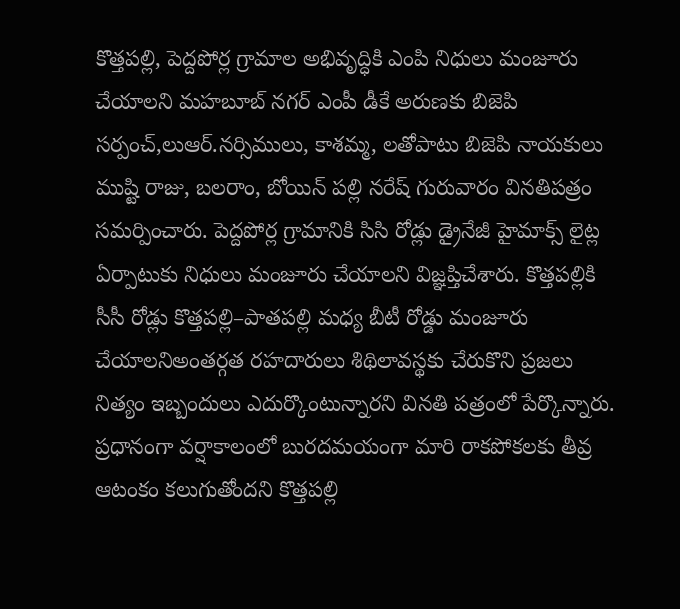కొత్తపల్లి, పెద్దపోర్ల గ్రామాల అభివృద్ధికి ఎంపి నిధులు మంజూరు చేయాలని మహబూబ్ నగర్ ఎంపీ డీకే అరుణకు బిజెపి సర్పంచ్,లుఆర్.నర్సిములు, కాశమ్మ, లతోపాటు బిజెపి నాయకులు ముష్టి రాజు, బలరాం, బోయిన్ పల్లి నరేష్ గురువారం వినతిపత్రం సమర్పించారు. పెద్దపోర్ల గ్రామానికి సిసి రోడ్లు డ్రైనేజీ హైమాక్స్ లైట్ల ఏర్పాటుకు నిధులు మంజూరు చేయాలని విజ్ఞప్తిచేశారు. కొత్తపల్లికి సీసీ రోడ్లు కొత్తపల్లి–పాతపల్లి మధ్య బీటీ రోడ్డు మంజూరు చేయాలనిఅంతర్గత రహదారులు శిథిలావస్థకు చేరుకొని ప్రజలు నిత్యం ఇబ్బందులు ఎదుర్కొంటున్నారని వినతి పత్రంలో పేర్కొన్నారు. ప్రధానంగా వర్షాకాలంలో బురదమయంగా మారి రాకపోకలకు తీవ్ర ఆటంకం కలుగుతోందని కొత్తపల్లి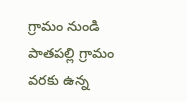గ్రామం నుండి పాతపల్లి గ్రామం వరకు ఉన్న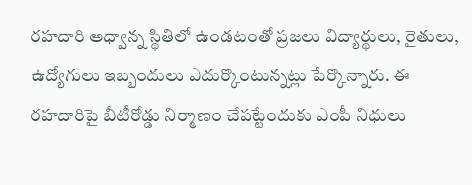రహదారి అధ్వాన్న స్థితిలో ఉండటంతో ప్రజలు విద్యార్థులు, రైతులు, ఉద్యోగులు ఇబ్బందులు ఎదుర్కొంటున్నట్లు పేర్కొన్నారు. ఈ రహదారిపై బీటీరోడ్డు నిర్మాణం చేపట్టేందుకు ఎంపీ నిధులు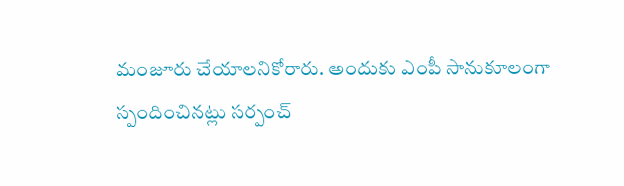మంజూరు చేయాలనికోరారు. అందుకు ఎంపీ సానుకూలంగా స్పందించినట్లు సర్పంచ్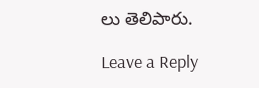లు తెలిపారు.

Leave a Reply